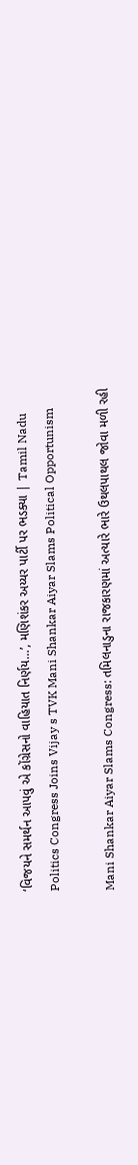‘વિજયને સમર્થન આપવું એ કોંગ્રેસનો વાહિયાત નિર્ણય…’, મણિશંકર અય્યર પાર્ટી પર ભડક્યા | Tamil Nadu Politics Congress Joins Vijay s TVK Mani Shankar Aiyar Slams Political Opportunism

Mani Shankar Aiyar Slams Congress: તમિલનાડુના રાજકારણમાં અત્યારે ભારે ઉથલપાથલ જોવા મળી રહી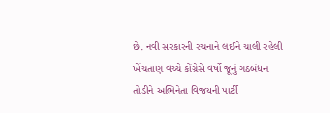છે. નવી સરકારની રચનાને લઈને ચાલી રહેલી ખેંચતાણ વચ્ચે કોંગ્રેસે વર્ષો જૂનું ગઠબંધન તોડીને અભિનેતા વિજયની પાર્ટી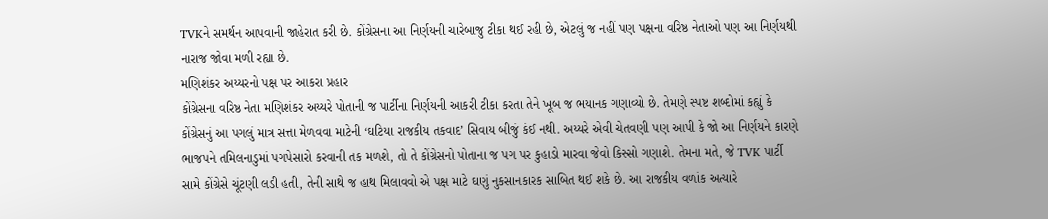TVKને સમર્થન આપવાની જાહેરાત કરી છે. કોંગ્રેસના આ નિર્ણયની ચારેબાજુ ટીકા થઈ રહી છે, એટલું જ નહીં પણ પક્ષના વરિષ્ઠ નેતાઓ પણ આ નિર્ણયથી નારાજ જોવા મળી રહ્યા છે.
મણિશંકર અય્યરનો પક્ષ પર આકરા પ્રહાર
કોંગ્રેસના વરિષ્ઠ નેતા મણિશંકર અય્યરે પોતાની જ પાર્ટીના નિર્ણયની આકરી ટીકા કરતા તેને ખૂબ જ ભયાનક ગણાવ્યો છે. તેમણે સ્પષ્ટ શબ્દોમાં કહ્યું કે કોંગ્રેસનું આ પગલું માત્ર સત્તા મેળવવા માટેની ‘ઘટિયા રાજકીય તકવાદ’ સિવાય બીજું કંઈ નથી. અય્યરે એવી ચેતવણી પણ આપી કે જો આ નિર્ણયને કારણે ભાજપને તમિલનાડુમાં પગપેસારો કરવાની તક મળશે, તો તે કોંગ્રેસનો પોતાના જ પગ પર કુહાડો મારવા જેવો કિસ્સો ગણાશે. તેમના મતે, જે TVK પાર્ટી સામે કોંગ્રેસે ચૂંટણી લડી હતી, તેની સાથે જ હાથ મિલાવવો એ પક્ષ માટે ઘણું નુકસાનકારક સાબિત થઈ શકે છે. આ રાજકીય વળાંક અત્યારે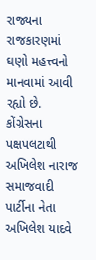રાજ્યના રાજકારણમાં ઘણો મહત્ત્વનો માનવામાં આવી રહ્યો છે.
કોંગ્રેસના પક્ષપલટાથી અખિલેશ નારાજ
સમાજવાદી પાર્ટીના નેતા અખિલેશ યાદવે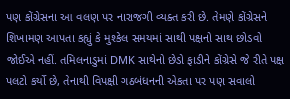પણ કોંગ્રેસના આ વલણ પર નારાજગી વ્યક્ત કરી છે. તેમણે કોંગ્રેસને શિખામણ આપતા કહ્યું કે મુશ્કેલ સમયમાં સાથી પક્ષનો સાથ છોડવો જોઈએ નહીં. તમિલનાડુમાં DMK સાથેનો છેડો ફાડીને કોંગ્રેસે જે રીતે પક્ષ પલટો કર્યો છે, તેનાથી વિપક્ષી ગઠબંધનની એકતા પર પણ સવાલો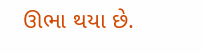ઊભા થયા છે.